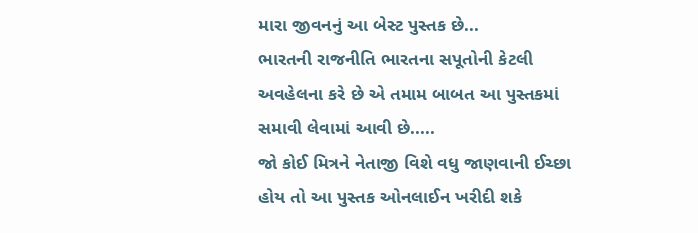મારા જીવનનું આ બેસ્ટ પુસ્તક છે...
ભારતની રાજનીતિ ભારતના સપૂતોની કેટલી અવહેલના કરે છે એ તમામ બાબત આ પુસ્તકમાં સમાવી લેવામાં આવી છે.....
જો કોઈ મિત્રને નેતાજી વિશે વધુ જાણવાની ઈચ્છા હોય તો આ પુસ્તક ઓનલાઈન ખરીદી શકે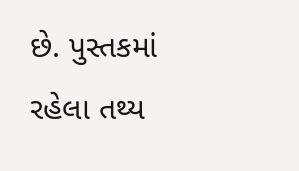છે. પુસ્તકમાં રહેલા તથ્ય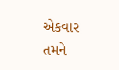એકવાર તમને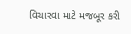વિચારવા માટે મજબૂર કરી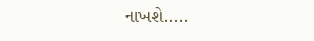નાખશે.....